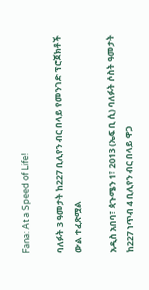Fana: At a Speed of Life!

ባለፉት 3 ዓመታት ከ227 ቢሊየን ብር በላይ የመንገድ ፕሮጀክቶች ውል ተፈጽሟል

አዲስ አበባ፣ ጳጉሜን 1፣ 2013 (ኤፍ ቢ ሲ) ባለፉት ሶስት ዓመታት ከ227 ነጥብ 4 ቢሊየን ብር በላይ ዋጋ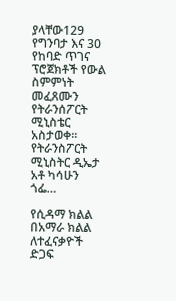ያላቸው129 የግንባታ እና 30 የከባድ ጥገና ፕሮጀክቶች የውል ስምምነት መፈጸሙን የትራንሰፖርት ሚኒስቴር አስታወቀ፡፡ የትራንስፖርት ሚኒስትር ዲኤታ አቶ ካሳሁን ጎፌ…

የሲዳማ ክልል በአማራ ክልል ለተፈናቃዮች ድጋፍ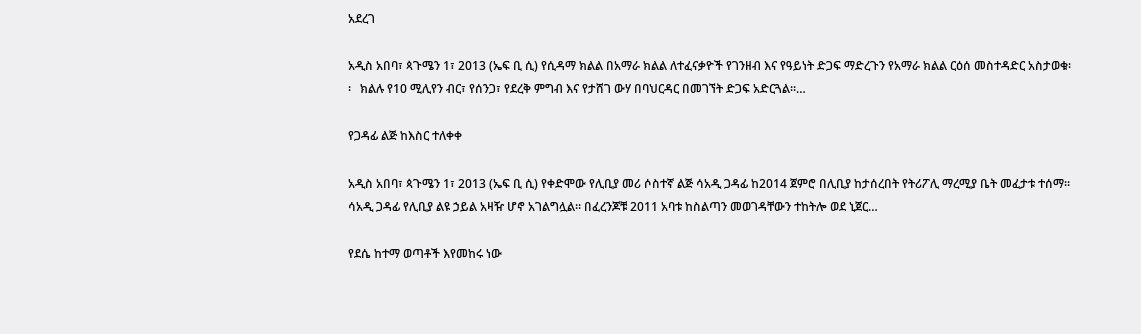አደረገ

አዲስ አበባ፣ ጳጉሜን 1፣ 2013 (ኤፍ ቢ ሲ) የሲዳማ ክልል በአማራ ክልል ለተፈናቃዮች የገንዘብ እና የዓይነት ድጋፍ ማድረጉን የአማራ ክልል ርዕሰ መስተዳድር አስታወቁ፡፡   ክልሉ የ10 ሚሊየን ብር፣ የሰንጋ፣ የደረቅ ምግብ እና የታሸገ ውሃ በባህርዳር በመገኘት ድጋፍ አድርጓል።…

የጋዳፊ ልጅ ከእስር ተለቀቀ

አዲስ አበባ፣ ጳጉሜን 1፣ 2013 (ኤፍ ቢ ሲ) የቀድሞው የሊቢያ መሪ ሶስተኛ ልጅ ሳአዲ ጋዳፊ ከ2014 ጀምሮ በሊቢያ ከታሰረበት የትሪፖሊ ማረሚያ ቤት መፈታቱ ተሰማ፡፡ ሳአዲ ጋዳፊ የሊቢያ ልዩ ኃይል አዛዥ ሆኖ አገልግሏል። በፈረንጆቹ 2011 አባቱ ከስልጣን መወገዳቸውን ተከትሎ ወደ ኒጀር…

የደሴ ከተማ ወጣቶች እየመከሩ ነው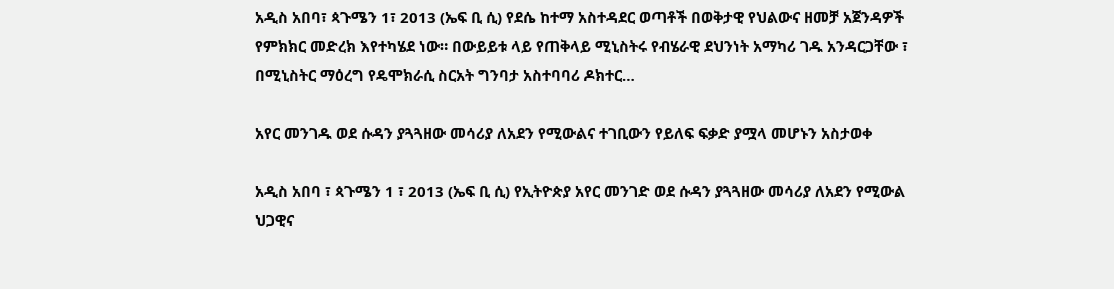አዲስ አበባ፣ ጳጉሜን 1፣ 2013 (ኤፍ ቢ ሲ) የደሴ ከተማ አስተዳደር ወጣቶች በወቅታዊ የህልውና ዘመቻ አጀንዳዎች የምክክር መድረክ እየተካሄደ ነው። በውይይቱ ላይ የጠቅላይ ሚኒስትሩ የብሄራዊ ደህንነት አማካሪ ገዱ አንዳርጋቸው ፣ በሚኒስትር ማዕረግ የዴሞክራሲ ስርአት ግንባታ አስተባባሪ ዶክተር…

አየር መንገዱ ወደ ሱዳን ያጓጓዘው መሳሪያ ለአደን የሚውልና ተገቢውን የይለፍ ፍቃድ ያሟላ መሆኑን አስታወቀ

አዲስ አበባ ፣ ጳጉሜን 1 ፣ 2013 (ኤፍ ቢ ሲ) የኢትዮጵያ አየር መንገድ ወደ ሱዳን ያጓጓዘው መሳሪያ ለአደን የሚውል ህጋዊና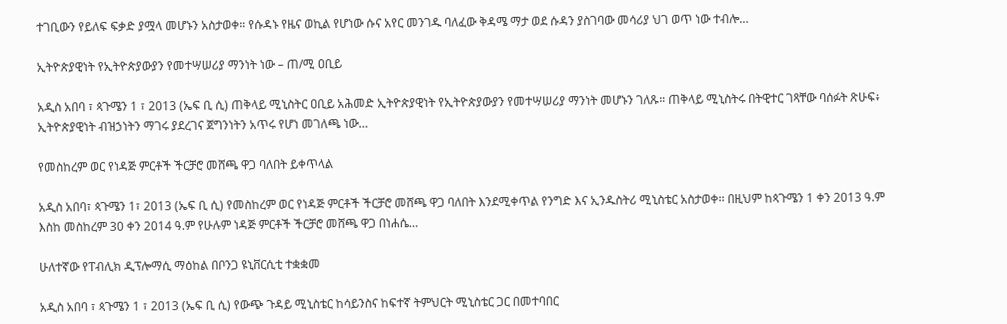ተገቢውን የይለፍ ፍቃድ ያሟላ መሆኑን አስታወቀ። የሱዳኑ የዜና ወኪል የሆነው ሱና አየር መንገዱ ባለፈው ቅዳሜ ማታ ወደ ሱዳን ያስገባው መሳሪያ ህገ ወጥ ነው ተብሎ…

ኢትዮጵያዊነት የኢትዮጵያውያን የመተሣሠሪያ ማንነት ነው – ጠ/ሚ ዐቢይ

አዲስ አበባ ፣ ጳጉሜን 1 ፣ 2013 (ኤፍ ቢ ሲ) ጠቅላይ ሚኒስትር ዐቢይ አሕመድ ኢትዮጵያዊነት የኢትዮጵያውያን የመተሣሠሪያ ማንነት መሆኑን ገለጹ። ጠቅላይ ሚኒስትሩ በትዊተር ገጻቸው ባሰፉት ጽሁፍ፥ ኢትዮጵያዊነት ብዝኃነትን ማገሩ ያደረገና ጀግንነትን አጥሩ የሆነ መገለጫ ነው…

የመስከረም ወር የነዳጅ ምርቶች ችርቻሮ መሸጫ ዋጋ ባለበት ይቀጥላል

አዲስ አበባ፣ ጳጉሜን 1፣ 2013 (ኤፍ ቢ ሲ) የመስከረም ወር የነዳጅ ምርቶች ችርቻሮ መሸጫ ዋጋ ባለበት እንደሚቀጥል የንግድ እና ኢንዱስትሪ ሚኒስቴር አስታወቀ፡፡ በዚህም ከጳጉሜን 1 ቀን 2013 ዓ.ም እስከ መስከረም 30 ቀን 2014 ዓ.ም የሁሉም ነዳጅ ምርቶች ችርቻሮ መሸጫ ዋጋ በነሐሴ…

ሁለተኛው የፐብሊክ ዲፕሎማሲ ማዕከል በቦንጋ ዩኒቨርሲቲ ተቋቋመ

አዲስ አበባ ፣ ጳጉሜን 1 ፣ 2013 (ኤፍ ቢ ሲ) የውጭ ጉዳይ ሚኒስቴር ከሳይንስና ከፍተኛ ትምህርት ሚኒስቴር ጋር በመተባበር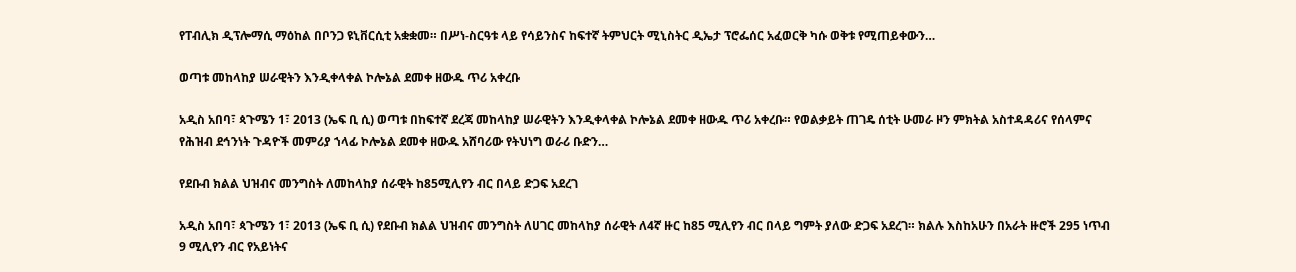የፐብሊክ ዲፕሎማሲ ማዕከል በቦንጋ ዩኒቨርሲቲ አቋቋመ። በሥነ-ስርዓቱ ላይ የሳይንስና ከፍተኛ ትምህርት ሚኒስትር ዲኤታ ፕሮፌሰር አፈወርቅ ካሱ ወቅቱ የሚጠይቀውን…

ወጣቱ መከላከያ ሠራዊትን እንዲቀላቀል ኮሎኔል ደመቀ ዘውዱ ጥሪ አቀረቡ

አዲስ አበባ፣ ጳጉሜን 1፣ 2013 (ኤፍ ቢ ሲ) ወጣቱ በከፍተኛ ደረጃ መከላከያ ሠራዊትን እንዲቀላቀል ኮሎኔል ደመቀ ዘውዱ ጥሪ አቀረቡ። የወልቃይት ጠገዴ ሰቲት ሁመራ ዞን ምክትል አስተዳዳሪና የሰላምና የሕዝብ ደኅንነት ጉዳዮች መምሪያ ኀላፊ ኮሎኔል ደመቀ ዘውዱ አሸባሪው የትህነግ ወራሪ ቡድን…

የደቡብ ክልል ህዝብና መንግስት ለመከላከያ ሰራዊት ከ85ሚሊየን ብር በላይ ድጋፍ አደረገ

አዲስ አበባ፣ ጳጉሜን 1፣ 2013 (ኤፍ ቢ ሲ) የደቡብ ክልል ህዝብና መንግስት ለሀገር መከላከያ ሰራዊት ለ4ኛ ዙር ከ85 ሚሊየን ብር በላይ ግምት ያለው ድጋፍ አደረገ። ክልሉ እስከአሁን በአራት ዙሮች 295 ነጥብ 9 ሚሊየን ብር የአይነትና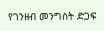የገንዘብ መንግስት ድጋፍ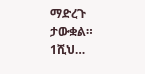ማድረጉ ታውቋል። 1ሺህ…